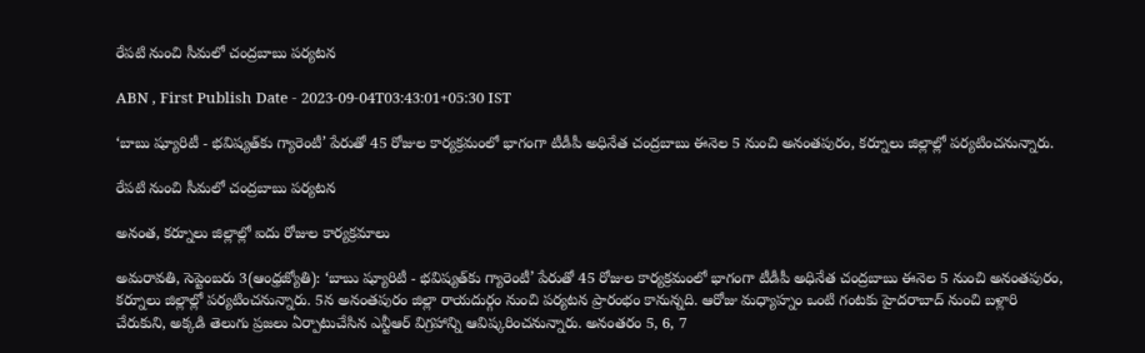రేపటి నుంచి సీమలో చంద్రబాబు పర్యటన

ABN , First Publish Date - 2023-09-04T03:43:01+05:30 IST

‘బాబు ష్యూరిటీ - భవిష్యత్‌కు గ్యారెంటీ’ పేరుతో 45 రోజుల కార్యక్రమంలో భాగంగా టీడీపీ అధినేత చంద్రబాబు ఈనెల 5 నుంచి అనంతపురం, కర్నూలు జిల్లాల్లో పర్యటించనున్నారు.

రేపటి నుంచి సీమలో చంద్రబాబు పర్యటన

అనంత, కర్నూలు జిల్లాల్లో ఐదు రోజుల కార్యక్రమాలు

అమరావతి, సెప్టెంబరు 3(ఆంధ్రజ్యోతి): ‘బాబు ష్యూరిటీ - భవిష్యత్‌కు గ్యారెంటీ’ పేరుతో 45 రోజుల కార్యక్రమంలో భాగంగా టీడీపీ అధినేత చంద్రబాబు ఈనెల 5 నుంచి అనంతపురం, కర్నూలు జిల్లాల్లో పర్యటించనున్నారు. 5న అనంతపురం జిల్లా రాయదుర్గం నుంచి పర్యటన ప్రారంభం కానున్నది. ఆరోజు మధ్యాహ్నం ఒంటి గంటకు హైదరాబాద్‌ నుంచి బళ్లారి చేరుకుని, అక్కడి తెలుగు ప్రజలు ఏర్పాటుచేసిన ఎన్టీఆర్‌ విగ్రహాన్ని ఆవిష్కరించనున్నారు. అనంతరం 5, 6, 7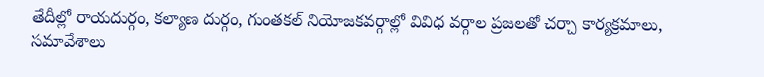తేదీల్లో రాయదుర్గం, కల్యాణ దుర్గం, గుంతకల్‌ నియోజకవర్గాల్లో వివిధ వర్గాల ప్రజలతో చర్చా కార్యక్రమాలు, సమావేశాలు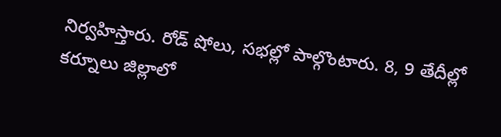నిర్వహిస్తారు. రోడ్‌ షోలు, సభల్లో పాల్గొంటారు. 8, 9 తేదీల్లో కర్నూలు జిల్లాలో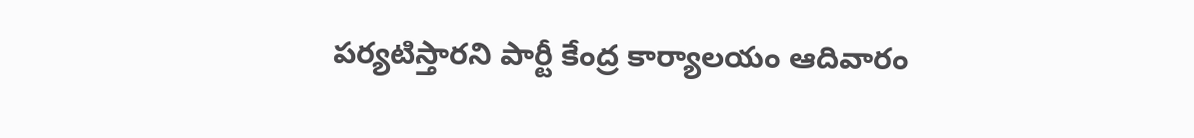పర్యటిస్తారని పార్టీ కేంద్ర కార్యాలయం ఆదివారం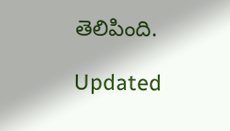తెలిపింది.

Updated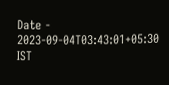Date - 2023-09-04T03:43:01+05:30 IST